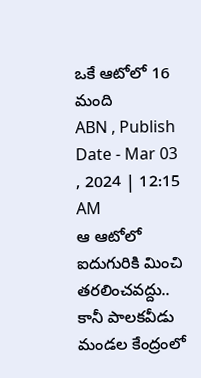ఒకే ఆటోలో 16 మంది
ABN , Publish Date - Mar 03 , 2024 | 12:15 AM
ఆ ఆటోలో ఐదుగురికి మించి తరలించవద్దు.. కానీ పాలకవీడు మండల కేంద్రంలో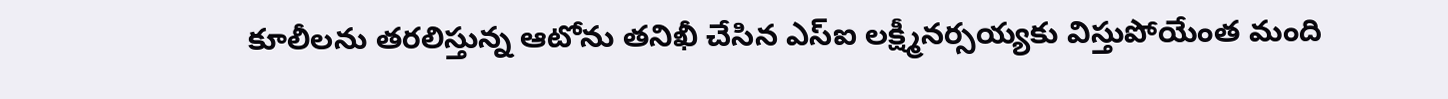కూలీలను తరలిస్తున్న ఆటోను తనిఖీ చేసిన ఎస్ఐ లక్ష్మీనర్సయ్యకు విస్తుపోయేంత మంది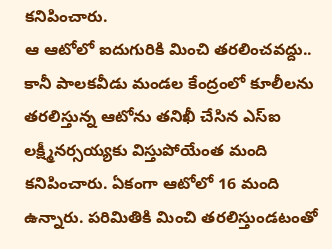కనిపించారు.
ఆ ఆటోలో ఐదుగురికి మించి తరలించవద్దు.. కానీ పాలకవీడు మండల కేంద్రంలో కూలీలను తరలిస్తున్న ఆటోను తనిఖీ చేసిన ఎస్ఐ లక్ష్మీనర్సయ్యకు విస్తుపోయేంత మంది కనిపించారు. ఏకంగా ఆటోలో 16 మంది ఉన్నారు. పరిమితికి మించి తరలిస్తుండటంతో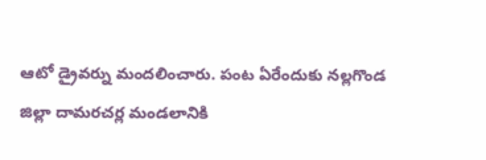ఆటో డ్రైవర్ను మందలించారు. పంట ఏరేందుకు నల్లగొండ జిల్లా దామరచర్ల మండలానికి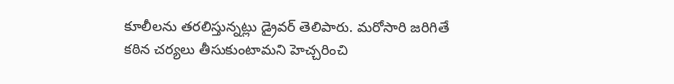కూలీలను తరలిస్తున్నట్లు డ్రైవర్ తెలిపారు. మరోసారి జరిగితే కఠిన చర్యలు తీసుకుంటామని హెచ్చరించి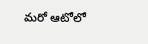మరో ఆటోలో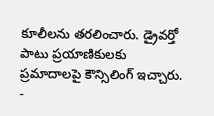కూలీలను తరలించారు. డ్రైవర్తో పాటు ప్రయాణికులకు ప్రమాదాలపై కౌన్సిలింగ్ ఇచ్చారు.
-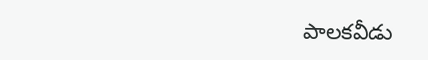పాలకవీడు